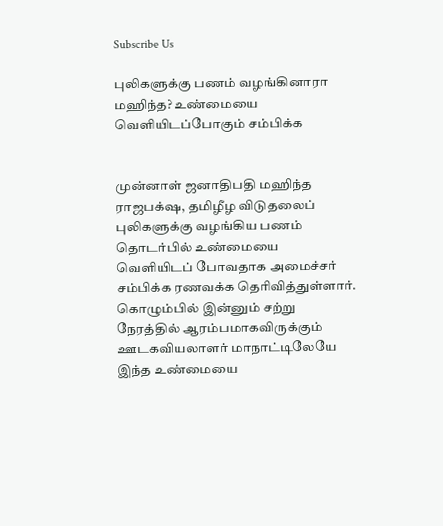Subscribe Us

புலிகளுக்கு பணம் வழங்கினாரா மஹிந்த? உண்மையை வெளியிடப்போகும் சம்பிக்க


முன்னாள் ஜனாதிபதி மஹிந்த ராஜபக்‌ஷ, தமிழீழ விடுதலைப் புலிகளுக்கு வழங்கிய பணம் தொடர்பில் உண்மையை வெளியிடப் போவதாக அமைச்சர் சம்பிக்க ரணவக்க தெரிவித்துள்ளார்.
கொழும்பில் இன்னும் சற்று நேரத்தில் ஆரம்பமாகவிருக்கும் ஊடகவியலாளர் மாநாட்டிலேயே இந்த உண்மையை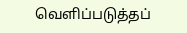வெளிப்படுத்தப்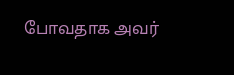போவதாக அவர்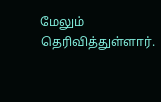மேலும் தெரிவித்துள்ளார்.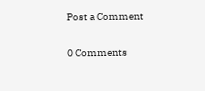Post a Comment

0 Comments